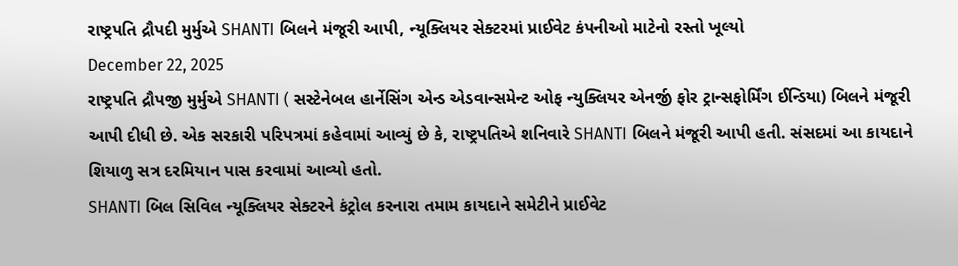રાષ્ટ્રપતિ દ્રૌપદી મુર્મુએ SHANTI બિલને મંજૂરી આપી, ન્યૂક્લિયર સેક્ટરમાં પ્રાઈવેટ કંપનીઓ માટેનો રસ્તો ખૂલ્યો
December 22, 2025
રાષ્ટ્રપતિ દ્રૌપજી મુર્મુએ SHANTI ( સસ્ટેનેબલ હાર્નેસિંગ એન્ડ એડવાન્સમેન્ટ ઓફ ન્યુક્લિયર એનર્જી ફોર ટ્રાન્સફોર્મિંગ ઈન્ડિયા) બિલને મંજૂરી આપી દીધી છે. એક સરકારી પરિપત્રમાં કહેવામાં આવ્યું છે કે, રાષ્ટ્રપતિએ શનિવારે SHANTI બિલને મંજૂરી આપી હતી. સંસદમાં આ કાયદાને શિયાળુ સત્ર દરમિયાન પાસ કરવામાં આવ્યો હતો.
SHANTI બિલ સિવિલ ન્યૂક્લિયર સેક્ટરને કંટ્રોલ કરનારા તમામ કાયદાને સમેટીને પ્રાઈવેટ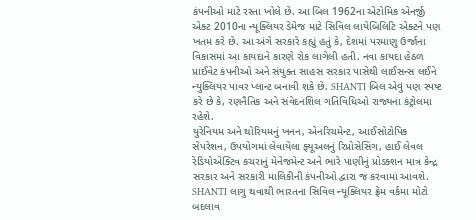કંપનીઓ માટે રસ્તા ખોલે છે. આ બિલ 1962ના એટોમિક એનર્જી એક્ટ 2010ના ન્યૂક્લિયર ડેમેજ માટે સિવિલ લાયેબિલિટિ એક્ટને પણ ખતમ કરે છે. આ અંગે સરકારે કહ્યું હતું કે, દેશમાં પરમાણુ ઉર્જાના વિકાસમાં આ કાયદાને કારણે રોક લાગેલી હતી. નવા કાયદા હેઠળ પ્રાઈવેટ કંપનીઓ અને સંયુક્ત સાહસ સરકાર પાસેથી લાઈસન્સ લઈને ન્યુક્લિયર પાવર પ્લાન્ટ બનાવી શકે છે. SHANTI બિલ એવું પણ સ્પષ્ટ કરે છે કે, રણનૈતિક અને સંવેદનશિલ ગતિવિધિઓ રાજ્યના કંટ્રોલમા રહેશે.
યુરેનિયમ અને થોરિયમનું ખનન, એનરિચમેન્ટ, આઈસોટોપિક સેપરેશન, ઉપયોગમાં લેવાયેલા ફ્યૂઅલનું રિપ્રોસેસિંગ, હાઈ લેવલ રેડિયોએક્ટિવ કચરાનું મેનેજમેન્ટ અને ભારે પાણીનું પ્રોડક્શન માત્ર કેન્દ્ર સરકાર અને સરકારી માલિકીની કંપનીઓ દ્વારા જ કરવામાં આવશે. SHANTI લાગુ થવાથી ભારતના સિવિલ ન્યૂક્લિયર ફ્રેમ વર્કમા મોટો બદલાવ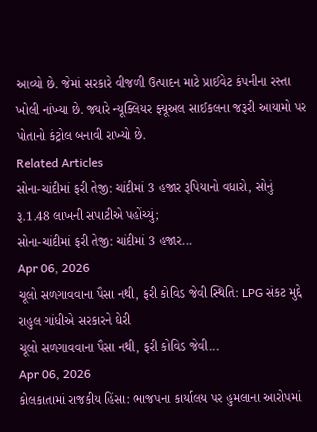આવ્યો છે. જેમાં સરકારે વીજળી ઉત્પાદન માટે પ્રાઈવેટ કંપનીના રસ્તા ખોલી નાંખ્યા છે. જ્યારે ન્યૂક્લિયર ફ્યૂઅલ સાઈકલના જરૂરી આયામો પર પોતાનો કંટ્રોલ બનાવી રાખ્યો છે.
Related Articles
સોના-ચાંદીમાં ફરી તેજી: ચાંદીમાં 3 હજાર રૂપિયાનો વધારો, સોનું રૂ.1.48 લાખની સપાટીએ પહોંચ્યું;
સોના-ચાંદીમાં ફરી તેજી: ચાંદીમાં 3 હજાર...
Apr 06, 2026
ચૂલો સળગાવવાના પૈસા નથી, ફરી કોવિડ જેવી સ્થિતિ: LPG સંકટ મુદ્દે રાહુલ ગાંધીએ સરકારને ઘેરી
ચૂલો સળગાવવાના પૈસા નથી, ફરી કોવિડ જેવી...
Apr 06, 2026
કોલકાતામાં રાજકીય હિંસા: ભાજપના કાર્યાલય પર હુમલાના આરોપમાં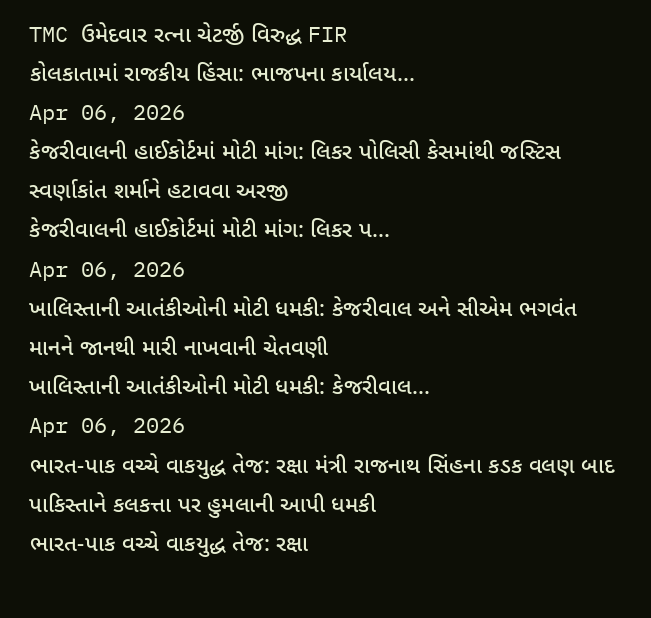TMC ઉમેદવાર રત્ના ચેટર્જી વિરુદ્ધ FIR
કોલકાતામાં રાજકીય હિંસા: ભાજપના કાર્યાલય...
Apr 06, 2026
કેજરીવાલની હાઈકોર્ટમાં મોટી માંગ: લિકર પોલિસી કેસમાંથી જસ્ટિસ સ્વર્ણાકાંત શર્માને હટાવવા અરજી
કેજરીવાલની હાઈકોર્ટમાં મોટી માંગ: લિકર પ...
Apr 06, 2026
ખાલિસ્તાની આતંકીઓની મોટી ધમકી: કેજરીવાલ અને સીએમ ભગવંત માનને જાનથી મારી નાખવાની ચેતવણી
ખાલિસ્તાની આતંકીઓની મોટી ધમકી: કેજરીવાલ...
Apr 06, 2026
ભારત-પાક વચ્ચે વાકયુદ્ધ તેજ: રક્ષા મંત્રી રાજનાથ સિંહના કડક વલણ બાદ પાકિસ્તાને કલકત્તા પર હુમલાની આપી ધમકી
ભારત-પાક વચ્ચે વાકયુદ્ધ તેજ: રક્ષા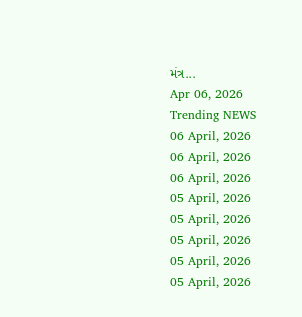મંત્ર...
Apr 06, 2026
Trending NEWS
06 April, 2026
06 April, 2026
06 April, 2026
05 April, 2026
05 April, 2026
05 April, 2026
05 April, 2026
05 April, 2026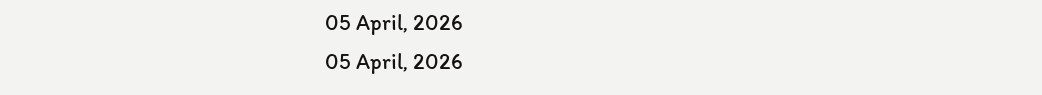05 April, 2026
05 April, 2026